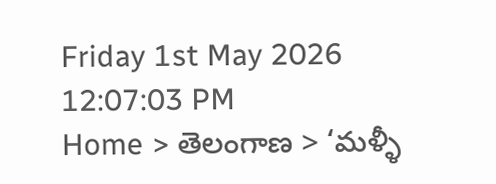Friday 1st May 2026
12:07:03 PM
Home > తెలంగాణ > ‘మళ్ళీ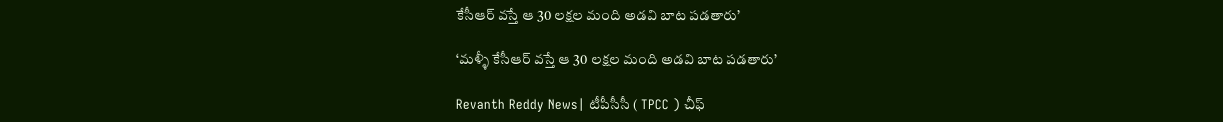కేసీఆర్ వస్తే ఆ 30 లక్షల మంది అడవి బాట పడతారు’

‘మళ్ళీ కేసీఆర్ వస్తే ఆ 30 లక్షల మంది అడవి బాట పడతారు’

Revanth Reddy News| టీపీసీసీ ( TPCC ) చీఫ్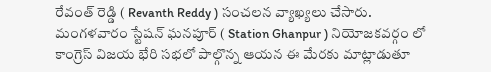రేవంత్ రెడ్డి ( Revanth Reddy ) సంచలన వ్యాఖ్యలు చేసారు. మంగళవారం స్టేషన్ ఘనపూర్ ( Station Ghanpur ) నియోజకవర్గం లో కాంగ్రెస్ విజయ భేరి సభలో పాల్గొన్న ఆయన ఈ మేరకు మాట్లాడుతూ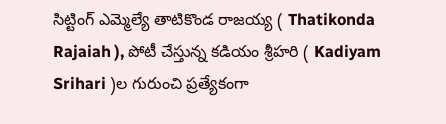సిట్టింగ్ ఎమ్మెల్యే తాటికొండ రాజయ్య ( Thatikonda Rajaiah ), పోటీ చేస్తున్న కడియం శ్రీహరి ( Kadiyam Srihari )ల గురుంచి ప్రత్యేకంగా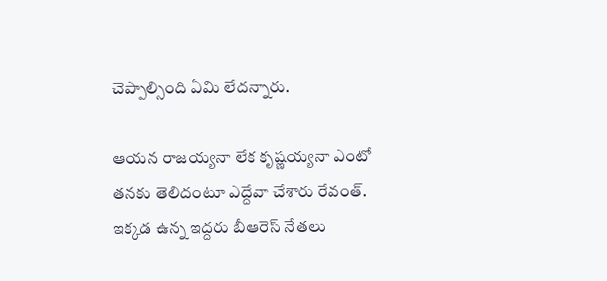చెప్పాల్సింది ఏమి లేదన్నారు.

ఆయన రాజయ్యనా లేక కృష్ణయ్యనా ఎంటో తనకు తెలిదంటూ ఎద్దేవా చేశారు రేవంత్. ఇక్కడ ఉన్న ఇద్దరు బీఆరెస్ నేతలు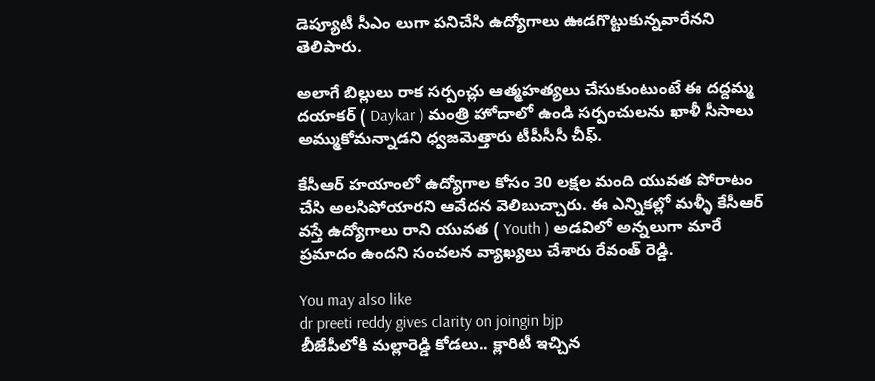డెప్యూటీ సీఎం లుగా పనిచేసి ఉద్యోగాలు ఊడగొట్టుకున్నవారేనని తెలిపారు.

అలాగే బిల్లులు రాక సర్పంచ్లు ఆత్మహత్యలు చేసుకుంటుంటే ఈ దద్దమ్మ దయాకర్ ( Daykar ) మంత్రి హోదాలో ఉండి సర్పంచులను ఖాళీ సీసాలు అమ్ముకోమన్నాడని ధ్వజమెత్తారు టీపీసీసీ చీఫ్.

కేసీఆర్ హయాంలో ఉద్యోగాల కోసం 30 లక్షల మంది యువత పోరాటం చేసి అలసిపోయారని ఆవేదన వెలిబుచ్చారు. ఈ ఎన్నికల్లో మళ్ళీ కేసీఆర్ వస్తే ఉద్యోగాలు రాని యువత ( Youth ) అడవిలో అన్నలుగా మారే ప్రమాదం ఉందని సంచలన వ్యాఖ్యలు చేశారు రేవంత్ రెడ్డి.

You may also like
dr preeti reddy gives clarity on joingin bjp
బీజేపీలోకి మల్లారెడ్డి కోడలు.. క్లారిటీ ఇచ్చిన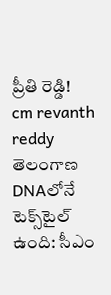ప్రీతి రెడ్డి!
cm revanth reddy
తెలంగాణ DNAలోనే టెక్స్‌టైల్ ఉంది: సీఎం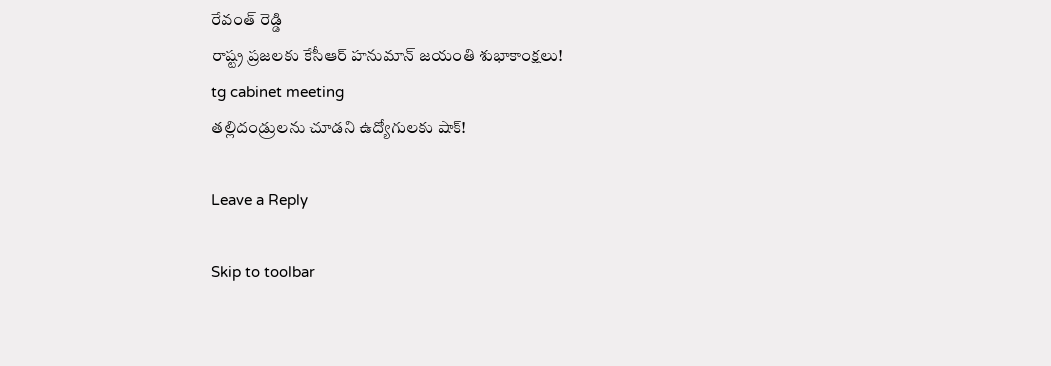రేవంత్ రెడ్డి
రాష్ట్ర ప్రజలకు కేసీఆర్ హనుమాన్ జయంతి శుభాకాంక్షలు!
tg cabinet meeting
తల్లిదండ్రులను చూడని ఉద్యోగులకు షాక్!

Leave a Reply

Skip to toolbar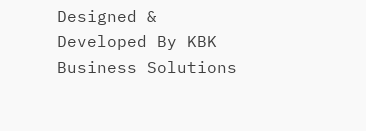Designed & Developed By KBK Business Solutions